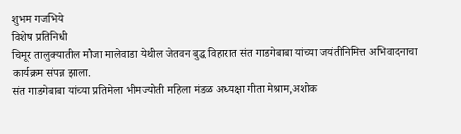शुभम गजभिये
विशेष प्रतिनिधी
चिमूर तालुक्यातील मौजा मालेवाडा येथील जेतवन बुद्ध विहारात संत गाडगेबाबा यांच्या जयंतीनिमित्त अभिवादनाचा कार्यक्रम संपन्न झाला.
संत गाडगेबाबा यांच्या प्रतिमेला भीमज्योती महिला मंडळ अध्यक्षा गीता मेश्राम,अशोक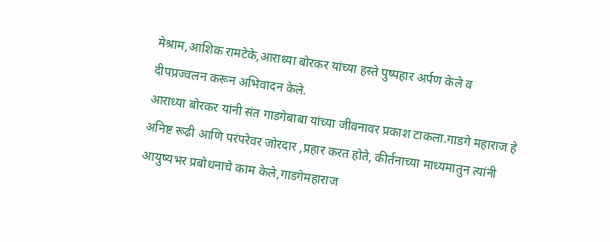मेश्राम,आशिक रामटेके,आराध्या बोरकर यांच्या हस्ते पुष्पहार अर्पण केले व दीपप्रज्वलन करून अभिवादन केले.
आराध्या बोरकर यांनी संत गाडगेबाबा यांच्या जीवनावर प्रकाश टाकला.गाडगे महाराज हे अनिष्ट रूढी आणि परंपरेवर जोरदार ,प्रहार करत होते, कीर्तनाच्या माध्यमातुन त्यांनी आयुष्यभर प्रबोधनाचे काम केले,गाडगेमहाराज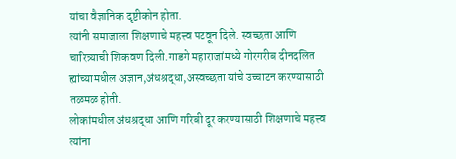यांचा वैज्ञानिक दृष्टीकोन होता.
त्यांनी समाजाला शिक्षणाचे महत्त्व पटवून दिले. स्वच्छता आणि चारित्र्याची शिकवण दिली.गाडगे महाराजांमध्ये गोरगरीब दीनदलित ह्यांच्यामधील अज्ञान,अंधश्रद्धा,अस्वच्छता यांचे उच्चाटन करण्यासाठी तळमळ होती.
लोकांमधील अंधश्रद्धा आणि गरिबी दूर करण्यासाठी शिक्षणाचे महत्त्व त्यांना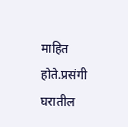माहित होते.प्रसंगी घरातील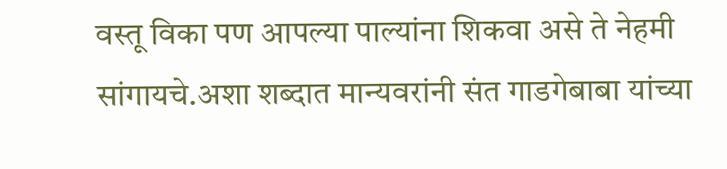वस्तू विका पण आपल्या पाल्यांना शिकवा असे ते नेहमी सांगायचे.अशा शब्दात मान्यवरांनी संत गाडगेबाबा यांच्या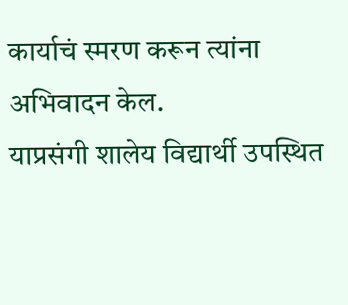कार्याचं स्मरण करून त्यांना अभिवादन केल.
याप्रसंगी शालेय विद्यार्थी उपस्थित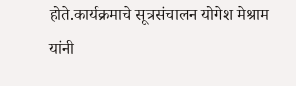होते.कार्यक्रमाचे सूत्रसंचालन योगेश मेश्राम यांनी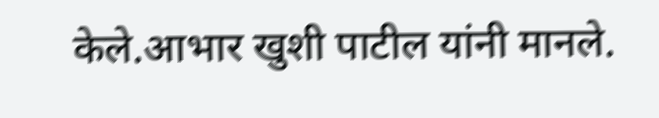केले.आभार खुशी पाटील यांनी मानले.